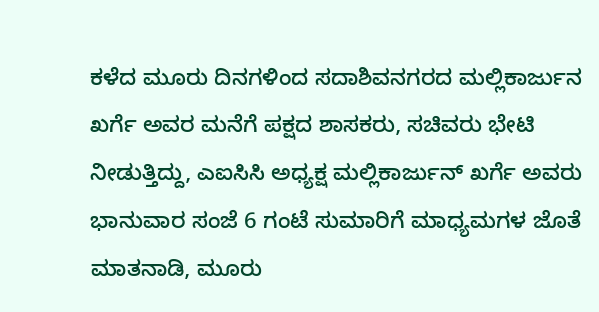ಕಳೆದ ಮೂರು ದಿನಗಳಿಂದ ಸದಾಶಿವನಗರದ ಮಲ್ಲಿಕಾರ್ಜುನ ಖರ್ಗೆ ಅವರ ಮನೆಗೆ ಪಕ್ಷದ ಶಾಸಕರು, ಸಚಿವರು ಭೇಟಿ ನೀಡುತ್ತಿದ್ದು, ಎಐಸಿಸಿ ಅಧ್ಯಕ್ಷ ಮಲ್ಲಿಕಾರ್ಜುನ್ ಖರ್ಗೆ ಅವರು ಭಾನುವಾರ ಸಂಜೆ 6 ಗಂಟೆ ಸುಮಾರಿಗೆ ಮಾಧ್ಯಮಗಳ ಜೊತೆ ಮಾತನಾಡಿ, ಮೂರು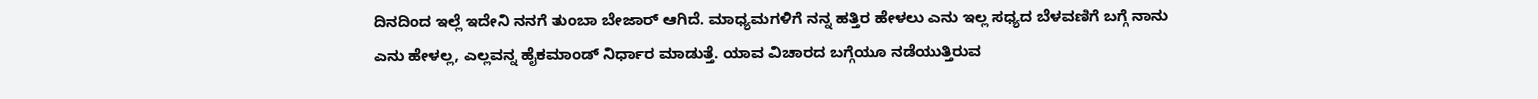ದಿನದಿಂದ ಇಲ್ಲೆ ಇದೇನಿ ನನಗೆ ತುಂಬಾ ಬೇಜಾರ್ ಆಗಿದೆ. ಮಾಧ್ಯಮಗಳಿಗೆ ನನ್ನ ಹತ್ತಿರ ಹೇಳಲು ಎನು ಇಲ್ಲ ಸಧ್ಯದ ಬೆಳವಣಿಗೆ ಬಗ್ಗೆ ನಾನು ಎನು ಹೇಳಲ್ಲ, ಎಲ್ಲವನ್ನ ಹೈಕಮಾಂಡ್ ನಿರ್ಧಾರ ಮಾಡುತ್ತೆ. ಯಾವ ವಿಚಾರದ ಬಗ್ಗೆಯೂ ನಡೆಯುತ್ತಿರುವ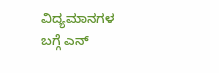ವಿದ್ಯಮಾನಗಳ ಬಗ್ಗೆ ಎನ್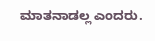ಮಾತನಾಡಲ್ಲ ಎಂದರು.